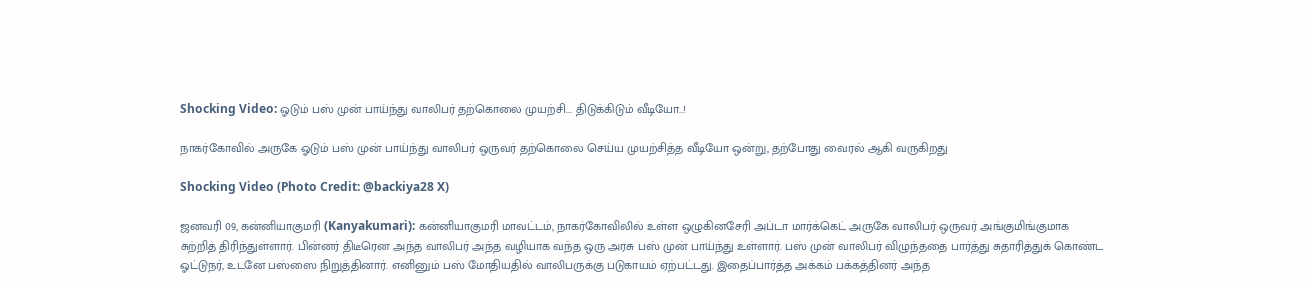Shocking Video: ஓடும் பஸ் முன் பாய்ந்து வாலிபர் தற்கொலை முயற்சி... திடுக்கிடும் வீடியோ..!

நாகர்கோவில் அருகே ஓடும் பஸ் முன் பாய்ந்து வாலிபர் ஒருவர் தற்கொலை செய்ய முயற்சித்த வீடியோ ஒன்று, தற்போது வைரல் ஆகி வருகிறது

Shocking Video (Photo Credit: @backiya28 X)

ஜனவரி 09, கன்னியாகுமரி (Kanyakumari): கன்னியாகுமரி மாவட்டம், நாகர்கோவிலில் உள்ள ஒழுகினசேரி அப்டா மார்க்கெட் அருகே வாலிபர் ஒருவர் அங்குமிங்குமாக சுற்றித் திரிந்துள்ளார். பின்னர் திடீரென அந்த வாலிபர் அந்த வழியாக வந்த ஒரு அரசு பஸ் முன் பாய்ந்து உள்ளார். பஸ் முன் வாலிபர் விழுந்ததை பார்த்து சுதாரித்துக் கொண்ட ஓட்டுநர், உடனே பஸ்ஸை நிறுத்தினார். எனினும் பஸ் மோதியதில் வாலிபருக்கு படுகாயம் ஏற்பட்டது. இதைப்பார்த்த அக்கம் பக்கத்தினர் அந்த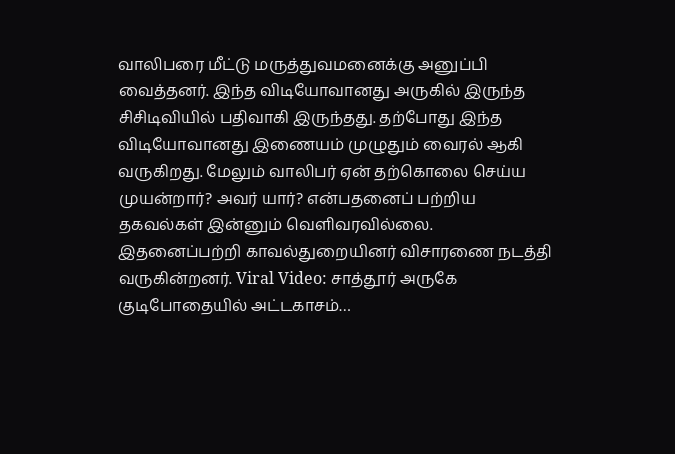வாலிபரை மீட்டு மருத்துவமனைக்கு அனுப்பி வைத்தனர். இந்த விடியோவானது அருகில் இருந்த சிசிடிவியில் பதிவாகி இருந்தது. தற்போது இந்த விடியோவானது இணையம் முழுதும் வைரல் ஆகி வருகிறது. மேலும் வாலிபர் ஏன் தற்கொலை செய்ய முயன்றார்? அவர் யார்? என்பதனைப் பற்றிய தகவல்கள் இன்னும் வெளிவரவில்லை. இதனைப்பற்றி காவல்துறையினர் விசாரணை நடத்தி வருகின்றனர். Viral Video: சாத்தூர் அருகே குடிபோதையில் அட்டகாசம்…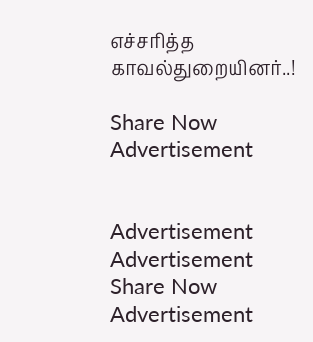எச்சரித்த காவல்துறையினர்..!

Share Now
Advertisement


Advertisement
Advertisement
Share Now
Advertisement